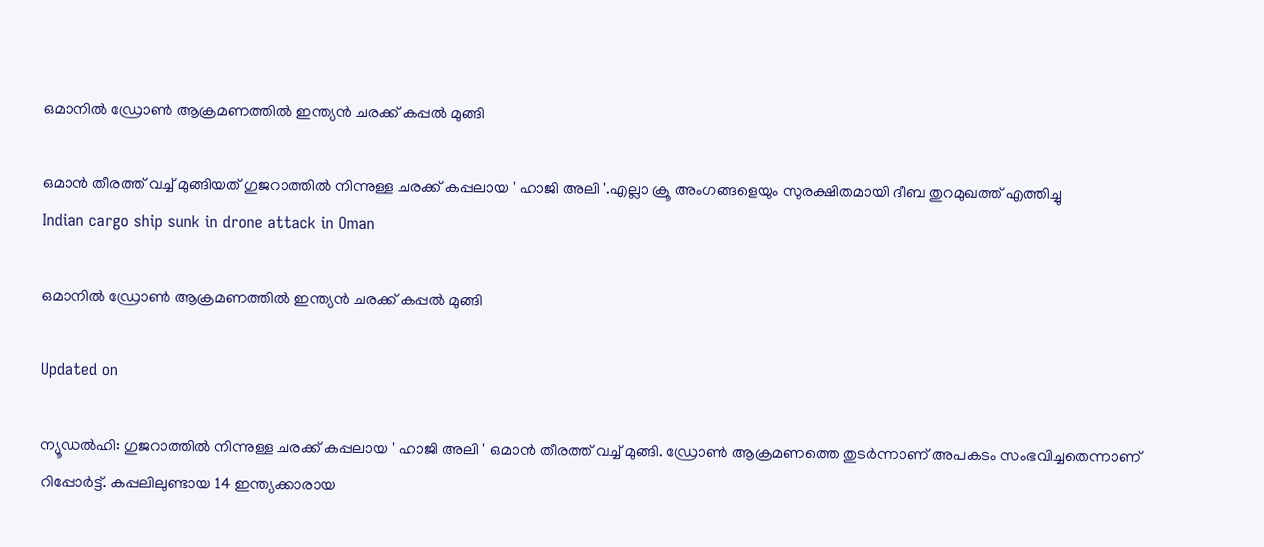ഒമാനില്‍ ഡ്രോണ്‍ ആക്രമണത്തില്‍ ഇന്ത്യന്‍ ചരക്ക് കപ്പല്‍ മുങ്ങി

ഒമാന്‍ തീരത്ത് വച്ച് മുങ്ങിയത് ഗുജറാത്തില്‍ നിന്നുള്ള ചരക്ക് കപ്പലായ ' ഹാജി അലി '.എല്ലാ ക്രൂ അംഗങ്ങളെയും സുരക്ഷിതമായി ദീബ തുറമുഖത്ത് എത്തിച്ചു
Indian cargo ship sunk in drone attack in Oman

ഒമാനില്‍ ഡ്രോണ്‍ ആക്രമണത്തില്‍ ഇന്ത്യന്‍ ചരക്ക് കപ്പല്‍ മുങ്ങി

Updated on

ന്യൂഡല്‍ഹി: ഗുജറാത്തില്‍ നിന്നുള്ള ചരക്ക് കപ്പലായ ' ഹാജി അലി ' ഒമാന്‍ തീരത്ത് വച്ച് മുങ്ങി. ഡ്രോണ്‍ ആക്രമണത്തെ തുടര്‍ന്നാണ് അപകടം സംഭവിച്ചതെന്നാണ് റിപ്പോര്‍ട്ട്. കപ്പലിലുണ്ടായ 14 ഇന്ത്യക്കാരായ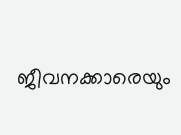ജീവനക്കാരെയും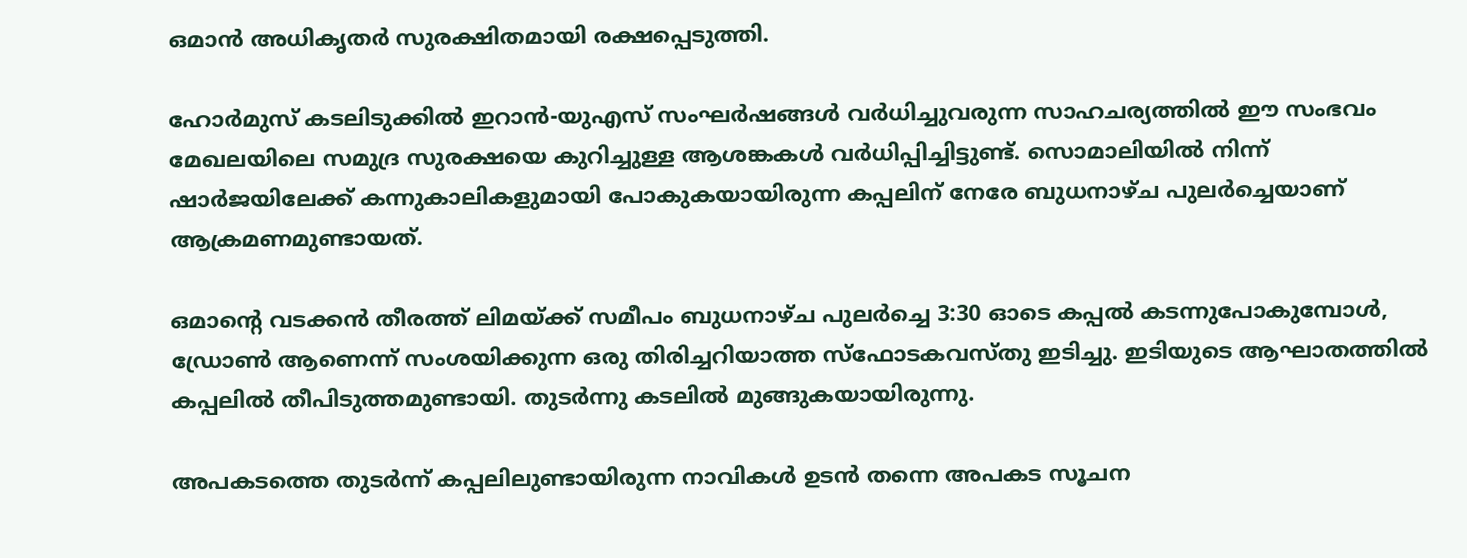ഒമാന്‍ അധികൃതര്‍ സുരക്ഷിതമായി രക്ഷപ്പെടുത്തി.

ഹോര്‍മുസ് കടലിടുക്കില്‍ ഇറാന്‍-യുഎസ് സംഘര്‍ഷങ്ങള്‍ വര്‍ധിച്ചുവരുന്ന സാഹചര്യത്തില്‍ ഈ സംഭവം മേഖലയിലെ സമുദ്ര സുരക്ഷയെ കുറിച്ചുള്ള ആശങ്കകള്‍ വര്‍ധിപ്പിച്ചിട്ടുണ്ട്. സൊമാലിയില്‍ നിന്ന് ഷാര്‍ജയിലേക്ക് കന്നുകാലികളുമായി പോകുകയായിരുന്ന കപ്പലിന് നേരേ ബുധനാഴ്ച പുലര്‍ച്ചെയാണ് ആക്രമണമുണ്ടായത്.

ഒമാന്റെ വടക്കന്‍ തീരത്ത് ലിമയ്ക്ക് സമീപം ബുധനാഴ്ച പുലര്‍ച്ചെ 3:30 ഓടെ കപ്പല്‍ കടന്നുപോകുമ്പോള്‍, ഡ്രോണ്‍ ആണെന്ന് സംശയിക്കുന്ന ഒരു തിരിച്ചറിയാത്ത സ്‌ഫോടകവസ്തു ഇടിച്ചു. ഇടിയുടെ ആഘാതത്തില്‍ കപ്പലില്‍ തീപിടുത്തമുണ്ടായി. തുടര്‍ന്നു കടലില്‍ മുങ്ങുകയായിരുന്നു.

അപകടത്തെ തുടര്‍ന്ന് കപ്പലിലുണ്ടായിരുന്ന നാവികള്‍ ഉടന്‍ തന്നെ അപകട സൂചന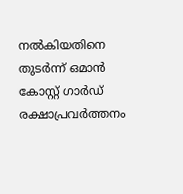നല്‍കിയതിനെ തുടര്‍ന്ന് ഒമാന്‍ കോസ്റ്റ് ഗാര്‍ഡ് രക്ഷാപ്രവര്‍ത്തനം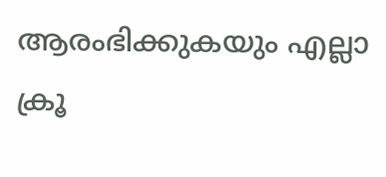ആരംഭിക്കുകയും എല്ലാ ക്രൂ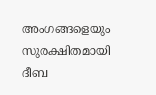അംഗങ്ങളെയും സുരക്ഷിതമായി ദീബ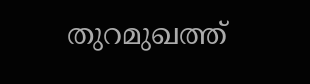തുറമുഖത്ത്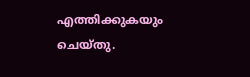എത്തിക്കുകയും ചെയ്തു.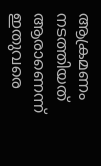ആക്രമണം നടത്തിയത് ആരാണെന്ന് ഇതുവരെ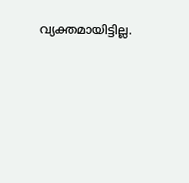വ്യക്തമായിട്ടില്ല.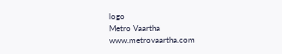logo
Metro Vaartha
www.metrovaartha.com